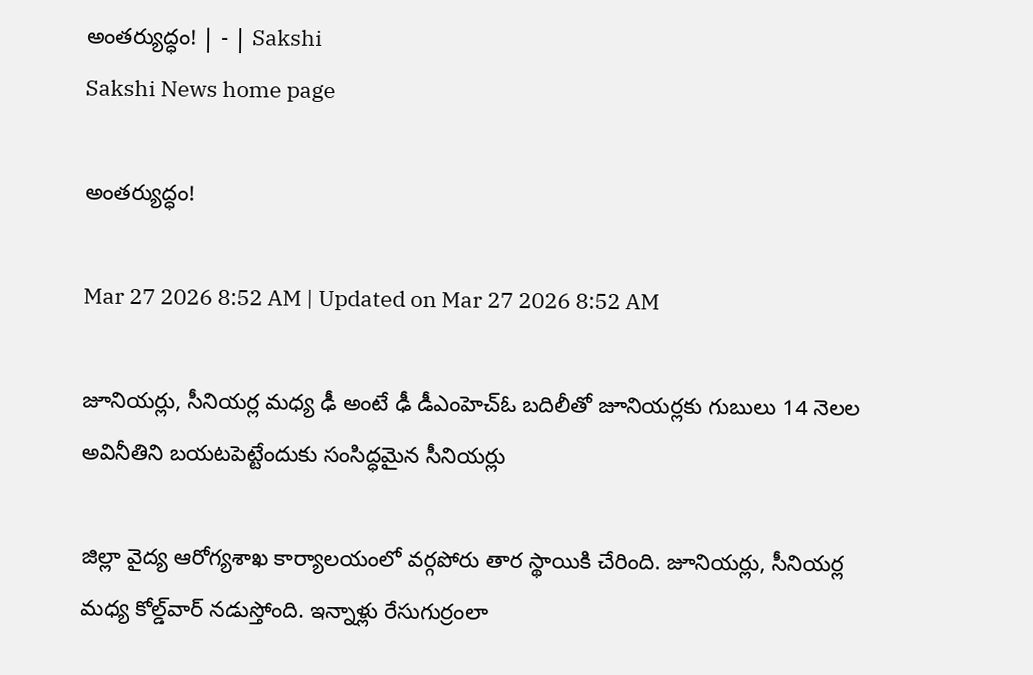అంతర్యుద్ధం! | - | Sakshi
Sakshi News home page

అంతర్యుద్ధం!

Mar 27 2026 8:52 AM | Updated on Mar 27 2026 8:52 AM

జూనియర్లు, సీనియర్ల మధ్య ఢీ అంటే ఢీ డీఎంహెచ్‌ఓ బదిలీతో జూనియర్లకు గుబులు 14 నెలల అవినీతిని బయటపెట్టేందుకు సంసిద్ధమైన సీనియర్లు

జిల్లా వైద్య ఆరోగ్యశాఖ కార్యాలయంలో వర్గపోరు తార స్థాయికి చేరింది. జూనియర్లు, సీనియర్ల మధ్య కోల్డ్‌వార్‌ నడుస్తోంది. ఇన్నాళ్లు రేసుగుర్రంలా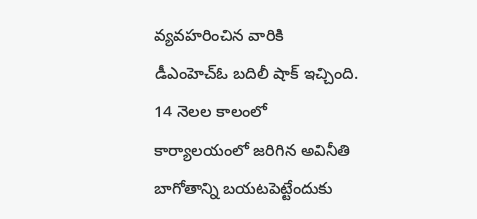వ్యవహరించిన వారికి డీఎంహెచ్‌ఓ బదిలీ షాక్‌ ఇచ్చింది. 14 నెలల కాలంలో కార్యాలయంలో జరిగిన అవినీతి బాగోతాన్ని బయటపెట్టేందుకు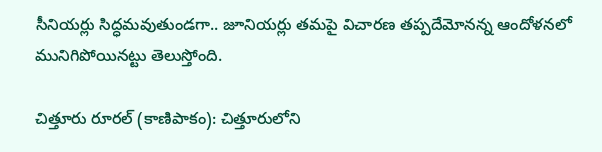సీనియర్లు సిద్ధమవుతుండగా.. జూనియర్లు తమపై విచారణ తప్పదేమోనన్న ఆందోళనలో మునిగిపోయినట్టు తెలుస్తోంది.

చిత్తూరు రూరల్‌ (కాణిపాకం): చిత్తూరులోని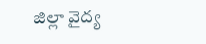జిల్లా వైద్య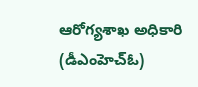ఆరోగ్యశాఖ అధికారి (డీఎంహెచ్‌ఓ)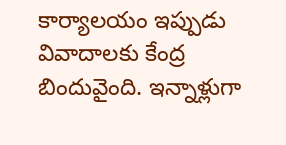కార్యాలయం ఇప్పుడు వివాదాలకు కేంద్ర బిందువైంది. ఇన్నాళ్లుగా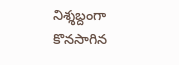నిశ్శబ్దంగా కొనసాగిన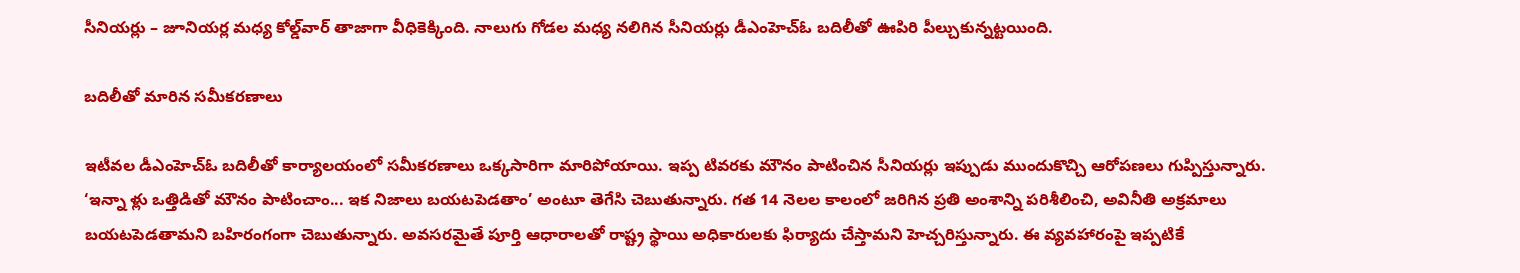సీనియర్లు – జూనియర్ల మధ్య కోల్డ్‌వార్‌ తాజాగా వీధికెక్కింది. నాలుగు గోడల మధ్య నలిగిన సీనియర్లు డీఎంహెచ్‌ఓ బదిలీతో ఊపిరి పీల్చుకున్నట్టయింది.

బదిలీతో మారిన సమీకరణాలు

ఇటీవల డీఎంహెచ్‌ఓ బదిలీతో కార్యాలయంలో సమీకరణాలు ఒక్కసారిగా మారిపోయాయి. ఇప్ప టివరకు మౌనం పాటించిన సీనియర్లు ఇప్పుడు ముందుకొచ్చి ఆరోపణలు గుప్పిస్తున్నారు. ‘ఇన్నా ళ్లు ఒత్తిడితో మౌనం పాటించాం... ఇక నిజాలు బయటపెడతాం’ అంటూ తెగేసి చెబుతున్నారు. గత 14 నెలల కాలంలో జరిగిన ప్రతి అంశాన్ని పరిశీలించి, అవినీతి అక్రమాలు బయటపెడతామని బహిరంగంగా చెబుతున్నారు. అవసరమైతే పూర్తి ఆధారాలతో రాష్ట్ర స్థాయి అధికారులకు ఫిర్యాదు చేస్తామని హెచ్చరిస్తున్నారు. ఈ వ్యవహారంపై ఇప్పటికే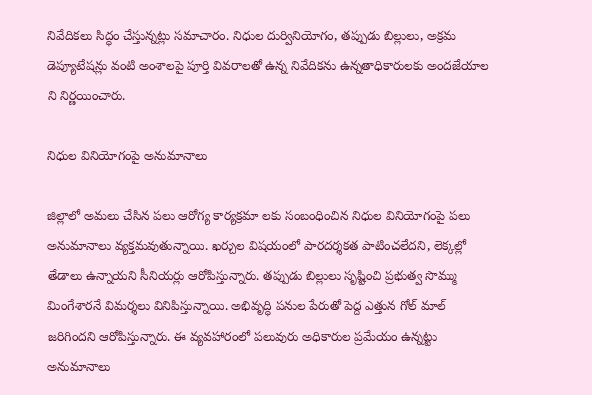నివేదికలు సిద్ధం చేస్తున్నట్లు సమాచారం. నిధుల దుర్వినియోగం, తప్పుడు బిల్లులు, అక్రమ డెప్యూటేషన్లు వంటి అంశాలపై పూర్తి వివరాలతో ఉన్న నివేదికను ఉన్నతాధికారులకు అందజేయాల ని నిర్ణయించారు.

నిధుల వినియోగంపై అనుమానాలు

జిల్లాలో అమలు చేసిన పలు ఆరోగ్య కార్యక్రమా లకు సంబంధించిన నిధుల వినియోగంపై పలు అనుమానాలు వ్యక్తమవుతున్నాయి. ఖర్చుల విషయంలో పారదర్శకత పాటించలేదని, లెక్కల్లో తేడాలు ఉన్నాయని సీనియర్లు ఆరోపిస్తున్నారు. తప్పుడు బిల్లులు సృష్టించి ప్రభుత్వ సొమ్ము మింగేశారనే విమర్శలు వినిపిస్తున్నాయి. అభివృద్ధి పనుల పేరుతో పెద్ద ఎత్తున గోల్‌ మాల్‌ జరిగిందని ఆరోపిస్తున్నారు. ఈ వ్యవహారంలో పలువురు అధికారుల ప్రమేయం ఉన్నట్టు అనుమానాలు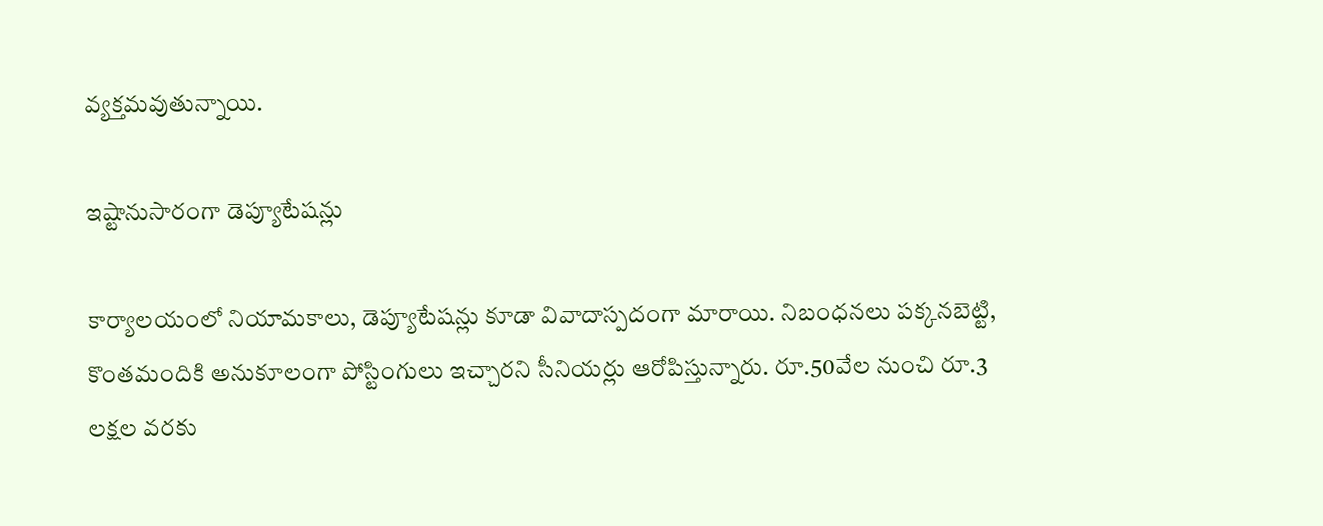వ్యక్తమవుతున్నాయి.

ఇష్టానుసారంగా డెప్యూటేషన్లు

కార్యాలయంలో నియామకాలు, డెప్యూటేషన్లు కూడా వివాదాస్పదంగా మారాయి. నిబంధనలు పక్కనబెట్టి, కొంతమందికి అనుకూలంగా పోస్టింగులు ఇచ్చారని సీనియర్లు ఆరోపిస్తున్నారు. రూ.50వేల నుంచి రూ.3 లక్షల వరకు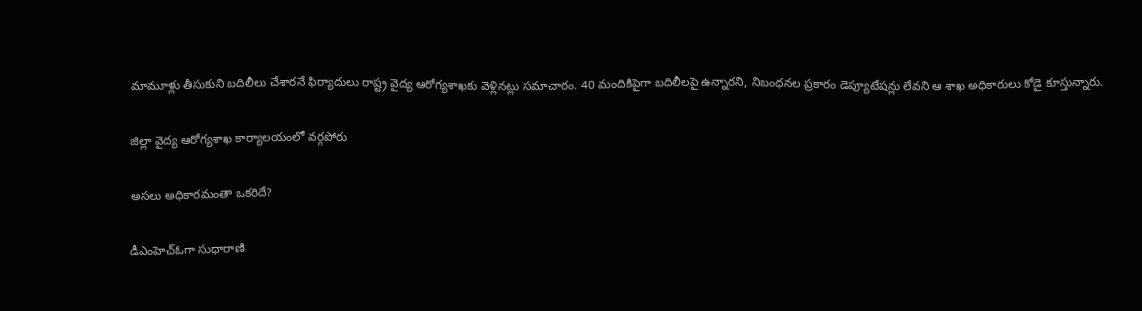మామూళ్లు తీసుకుని బదిలీలు చేశారనే ఫిర్యాదులు రాష్ట్ర వైద్య ఆరోగ్యశాఖకు వెళ్లినట్లు సమాచారం. 40 మందికిపైగా బదిలీలపై ఉన్నారని, నిబంధనల ప్రకారం డెప్యూటేషన్లు లేవని ఆ శాఖ అధికారులు కోడై కూస్తున్నారు.

జిల్లా వైద్య ఆరోగ్యశాఖ కార్యాలయంలో వర్గపోరు

అసలు అధికారమంతా ఒకరిదే?

డీఎంహెచ్‌ఓగా సుధారాణి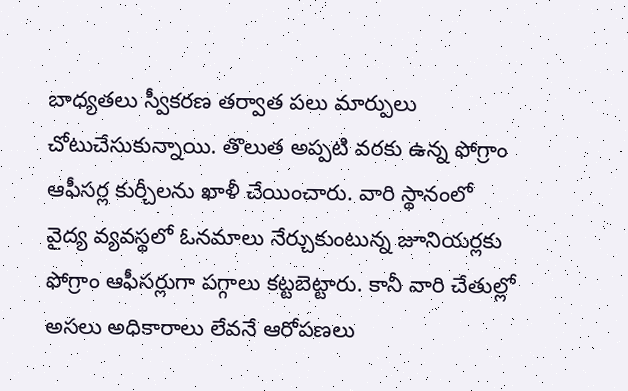బాధ్యతలు స్వీకరణ తర్వాత పలు మార్పులు చోటుచేసుకున్నాయి. తొలుత అప్పటి వరకు ఉన్న ఫోగ్రాం ఆఫీసర్ల కుర్చీలను ఖాళీ చేయించారు. వారి స్థానంలో వైద్య వ్యవస్థలో ఓనమాలు నేర్చుకుంటున్న జూనియర్లకు ఫోగ్రాం ఆఫీసర్లుగా పగ్గాలు కట్టబెట్టారు. కానీ వారి చేతుల్లో అసలు అధికారాలు లేవనే ఆరోపణలు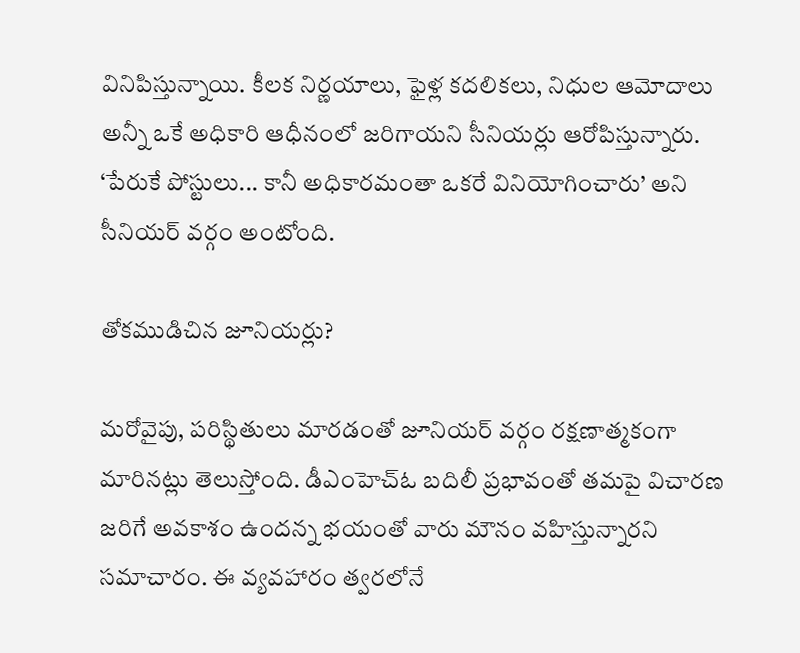వినిపిస్తున్నాయి. కీలక నిర్ణయాలు, ఫైళ్ల కదలికలు, నిధుల ఆమోదాలు అన్నీ ఒకే అధికారి ఆధీనంలో జరిగాయని సీనియర్లు ఆరోపిస్తున్నారు. ‘పేరుకే పోస్టులు... కానీ అధికారమంతా ఒకరే వినియోగించారు’ అని సీనియర్‌ వర్గం అంటోంది.

తోకముడిచిన జూనియర్లు?

మరోవైపు, పరిస్థితులు మారడంతో జూనియర్‌ వర్గం రక్షణాత్మకంగా మారినట్లు తెలుస్తోంది. డీఎంహెచ్‌ఓ బదిలీ ప్రభావంతో తమపై విచారణ జరిగే అవకాశం ఉందన్న భయంతో వారు మౌనం వహిస్తున్నారని సమాచారం. ఈ వ్యవహారం త్వరలోనే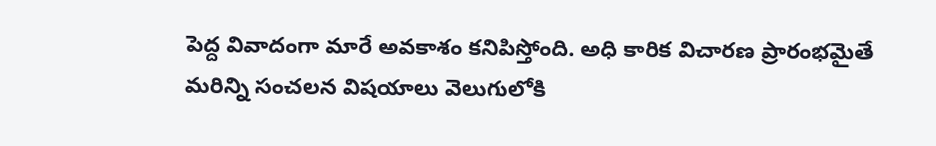పెద్ద వివాదంగా మారే అవకాశం కనిపిస్తోంది. అధి కారిక విచారణ ప్రారంభమైతే మరిన్ని సంచలన విషయాలు వెలుగులోకి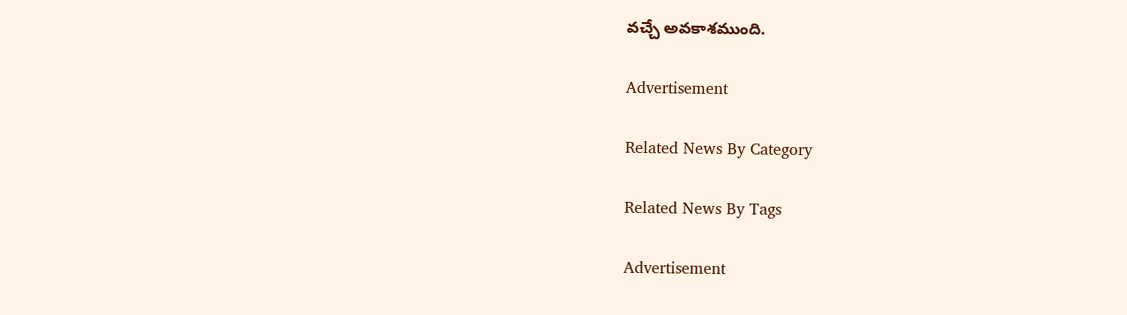వచ్చే అవకాశముంది.

Advertisement

Related News By Category

Related News By Tags

Advertisement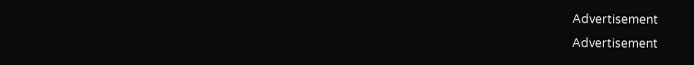Advertisement
Advertisement